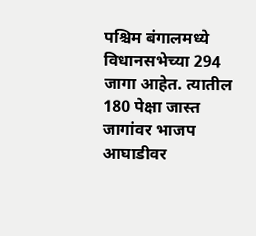पश्चिम बंगालमध्ये विधानसभेच्या 294 जागा आहेत. त्यातील 180 पेक्षा जास्त जागांवर भाजप आघाडीवर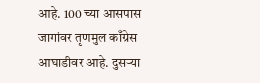आहे. 100 च्या आसपास जागांवर तृणमुल काँग्रेस आघाडीवर आहे. दुसऱ्या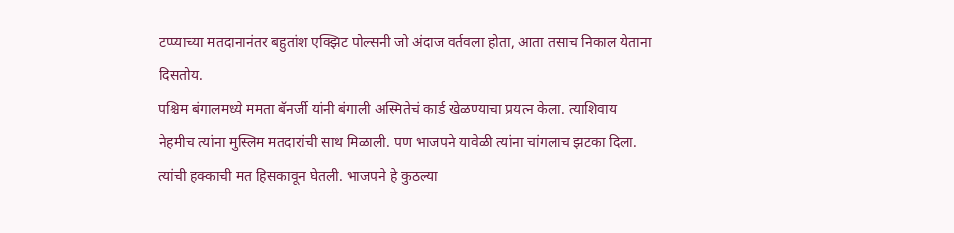टप्प्याच्या मतदानानंतर बहुतांश एक्झिट पोल्सनी जो अंदाज वर्तवला होता, आता तसाच निकाल येताना दिसतोय.
पश्चिम बंगालमध्ये ममता बॅनर्जी यांनी बंगाली अस्मितेचं कार्ड खेळण्याचा प्रयत्न केला. त्याशिवाय नेहमीच त्यांना मुस्लिम मतदारांची साथ मिळाली. पण भाजपने यावेळी त्यांना चांगलाच झटका दिला. त्यांची हक्काची मत हिसकावून घेतली. भाजपने हे कुठल्या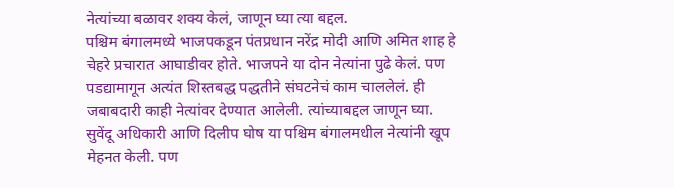नेत्यांच्या बळावर शक्य केलं, जाणून घ्या त्या बद्दल.
पश्चिम बंगालमध्ये भाजपकडून पंतप्रधान नरेंद्र मोदी आणि अमित शाह हे चेहरे प्रचारात आघाडीवर होते. भाजपने या दोन नेत्यांना पुढे केलं. पण पडद्यामागून अत्यंत शिस्तबद्ध पद्धतीने संघटनेचं काम चाललेलं. ही जबाबदारी काही नेत्यांवर देण्यात आलेली. त्यांच्याबद्दल जाणून घ्या.
सुवेंदू अधिकारी आणि दिलीप घोष या पश्चिम बंगालमधील नेत्यांनी खूप मेहनत केली. पण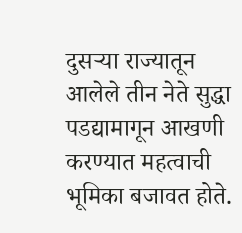दुसऱ्या राज्यातून आलेले तीन नेते सुद्धा पडद्यामागून आखणी करण्यात महत्वाची भूमिका बजावत होते.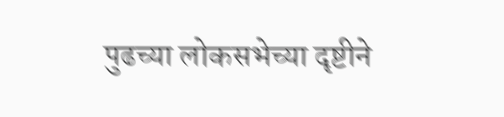पुढच्या लोकसभेच्या दृष्टीने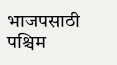भाजपसाठी पश्चिम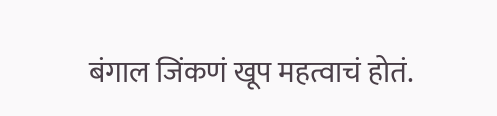बंगाल जिंकणं खूप महत्वाचं होतं.